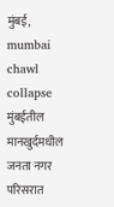मुंबई,
mumbai chawl collapse मुंबईतील मानखुर्दमधील जनता नगर परिसरात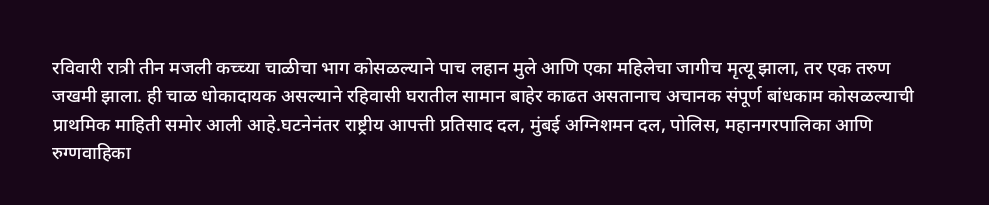रविवारी रात्री तीन मजली कच्च्या चाळीचा भाग कोसळल्याने पाच लहान मुले आणि एका महिलेचा जागीच मृत्यू झाला, तर एक तरुण जखमी झाला. ही चाळ धोकादायक असल्याने रहिवासी घरातील सामान बाहेर काढत असतानाच अचानक संपूर्ण बांधकाम कोसळल्याची प्राथमिक माहिती समोर आली आहे.घटनेनंतर राष्ट्रीय आपत्ती प्रतिसाद दल, मुंबई अग्निशमन दल, पोलिस, महानगरपालिका आणि रुग्णवाहिका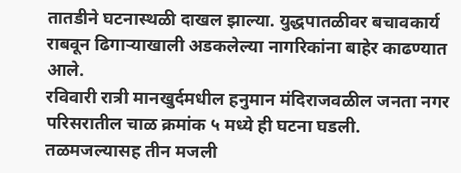तातडीने घटनास्थळी दाखल झाल्या. युद्धपातळीवर बचावकार्य राबवून ढिगाऱ्याखाली अडकलेल्या नागरिकांना बाहेर काढण्यात आले.
रविवारी रात्री मानखुर्दमधील हनुमान मंदिराजवळील जनता नगर परिसरातील चाळ क्रमांक ५ मध्ये ही घटना घडली. तळमजल्यासह तीन मजली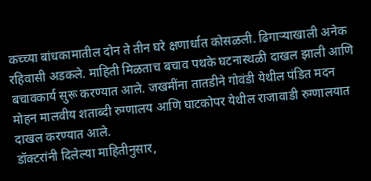कच्च्या बांधकामातील दोन ते तीन घरे क्षणार्धात कोसळली. ढिगाऱ्याखाली अनेक रहिवासी अडकले. माहिती मिळताच बचाव पथके घटनास्थळी दाखल झाली आणि बचावकार्य सुरू करण्यात आले. जखमींना तातडीने गोवंडी येथील पंडित मदन मोहन मालवीय शताब्दी रुग्णालय आणि घाटकोपर येथील राजावाडी रुग्णालयात दाखल करण्यात आले.
डॉक्टरांनी दिलेल्या माहितीनुसार,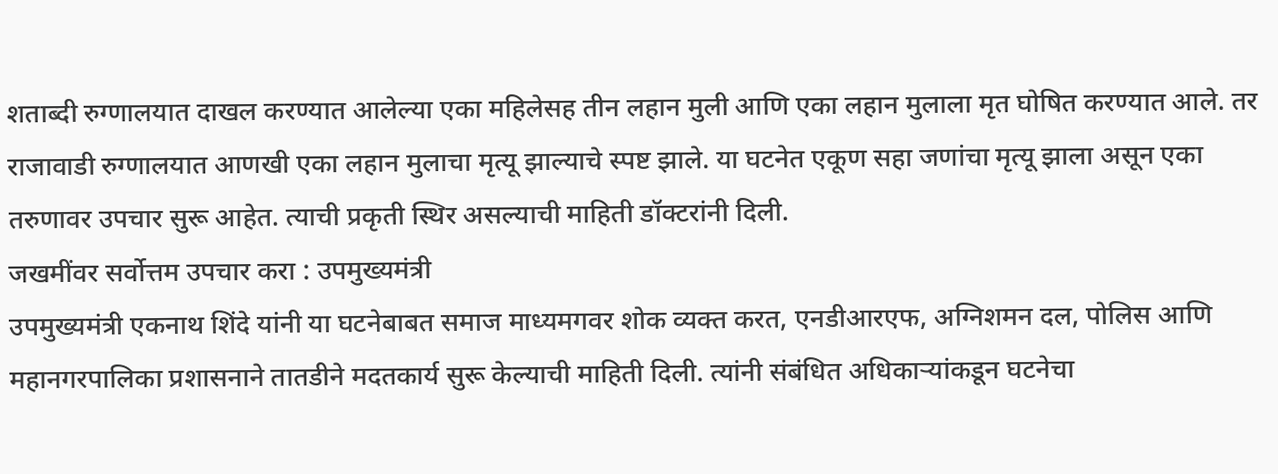शताब्दी रुग्णालयात दाखल करण्यात आलेल्या एका महिलेसह तीन लहान मुली आणि एका लहान मुलाला मृत घोषित करण्यात आले. तर राजावाडी रुग्णालयात आणखी एका लहान मुलाचा मृत्यू झाल्याचे स्पष्ट झाले. या घटनेत एकूण सहा जणांचा मृत्यू झाला असून एका तरुणावर उपचार सुरू आहेत. त्याची प्रकृती स्थिर असल्याची माहिती डॉक्टरांनी दिली.
जखमींवर सर्वोत्तम उपचार करा : उपमुख्यमंत्री
उपमुख्यमंत्री एकनाथ शिंदे यांनी या घटनेबाबत समाज माध्यमगवर शोक व्यक्त करत, एनडीआरएफ, अग्निशमन दल, पोलिस आणि महानगरपालिका प्रशासनाने तातडीने मदतकार्य सुरू केल्याची माहिती दिली. त्यांनी संबंधित अधिकाऱ्यांकडून घटनेचा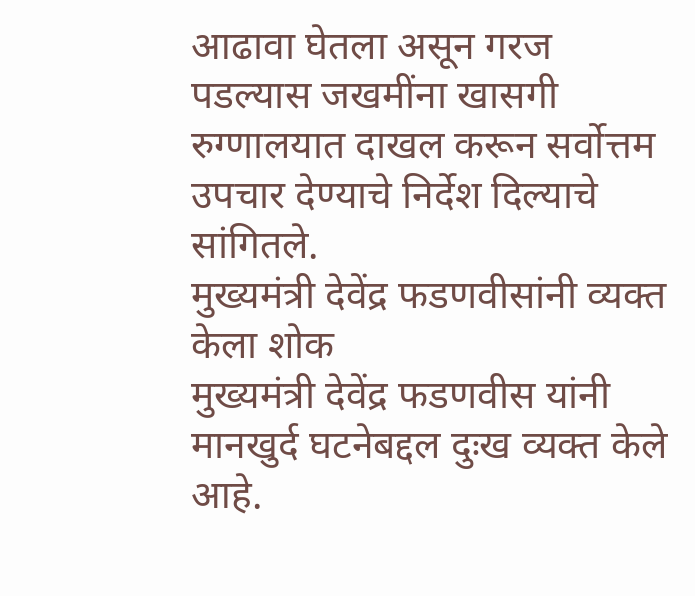आढावा घेतला असून गरज पडल्यास जखमींना खासगी रुग्णालयात दाखल करून सर्वोत्तम उपचार देण्याचे निर्देश दिल्याचे सांगितले.
मुख्यमंत्री देवेंद्र फडणवीसांनी व्यक्त केला शोक
मुख्यमंत्री देवेंद्र फडणवीस यांनी मानखुर्द घटनेबद्दल दुःख व्यक्त केले आहे.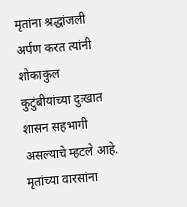मृतांना श्रद्धांजली अर्पण करत त्यांनी शोकाकुल कुटुंबीयांच्या दुःखात शासन सहभागी असल्याचे म्हटले आहे. मृतांच्या वारसांना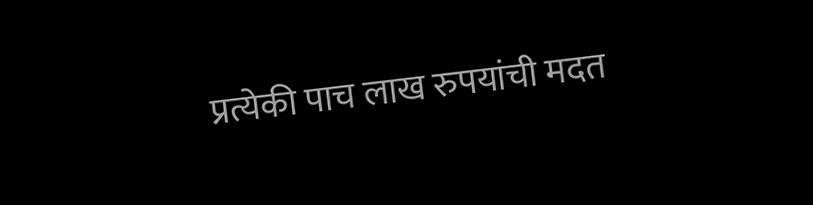प्रत्येकी पाच लाख रुपयांची मदत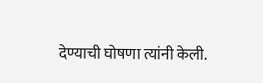देण्याची घोषणा त्यांनी केली.